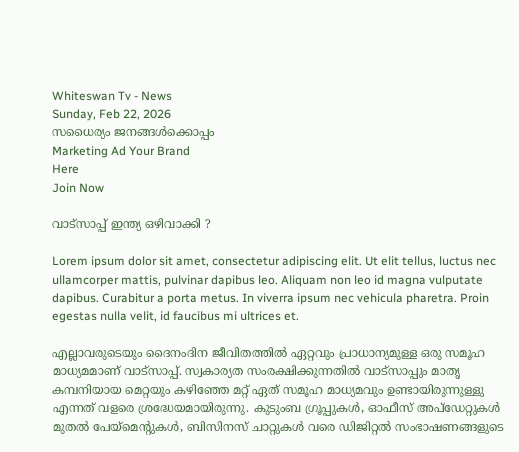Whiteswan Tv - News
Sunday, Feb 22, 2026
സധൈര്യം ജനങ്ങൾക്കൊപ്പം
Marketing Ad Your Brand
Here
Join Now

വാട്സാപ്പ് ഇന്ത്യ ഒഴിവാക്കി ?

Lorem ipsum dolor sit amet, consectetur adipiscing elit. Ut elit tellus, luctus nec ullamcorper mattis, pulvinar dapibus leo. Aliquam non leo id magna vulputate dapibus. Curabitur a porta metus. In viverra ipsum nec vehicula pharetra. Proin egestas nulla velit, id faucibus mi ultrices et.

എല്ലാവരുടെയും ദൈനംദിന ജീവിതത്തിൽ ഏറ്റവും പ്രാധാന്യമുള്ള ഒരു സമൂഹ മാധ്യമമാണ് വാട്സാപ്പ്. സ്വകാര്യത സംരക്ഷിക്കുന്നതിൽ വാട്സാപ്പും മാതൃ കമ്പനിയായ മെറ്റയും കഴിഞ്ഞേ മറ്റ് ഏത് സമൂഹ മാധ്യമവും ഉണ്ടായിരുന്നുള്ളു എന്നത് വളരെ ശ്രദ്ധേയമായിരുന്നു. കുടുംബ ഗ്രൂപ്പുകൾ, ഓഫീസ് അപ്‌ഡേറ്റുകൾ മുതൽ പേയ്‌മെന്റുകൾ, ബിസിനസ് ചാറ്റുകൾ വരെ ഡിജിറ്റൽ സംഭാഷണങ്ങളുടെ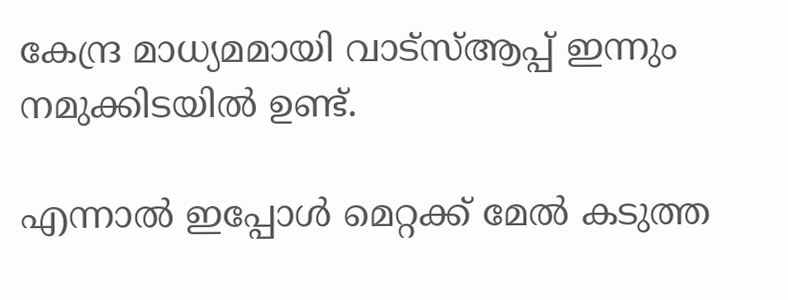കേന്ദ്ര മാധ്യമമായി വാട്സ്ആപ്പ് ഇന്നും നമുക്കിടയിൽ ഉണ്ട്.

എന്നാൽ ഇപ്പോൾ മെറ്റക്ക് മേൽ കടുത്ത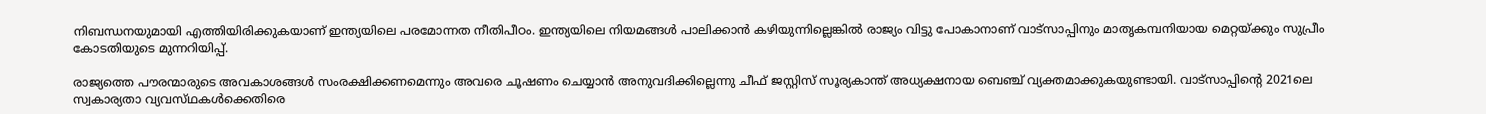നിബന്ധനയുമായി എത്തിയിരിക്കുകയാണ് ഇന്ത്യയിലെ പരമോന്നത നീതിപീഠം. ഇന്ത്യയിലെ നിയമങ്ങൾ പാലിക്കാൻ കഴിയുന്നില്ലെങ്കിൽ രാജ്യം വിട്ടു പോകാനാണ് വാട്സാപ്പിനും മാതൃകമ്പനിയായ മെറ്റയ്ക്കും സുപ്രീം കോടതിയുടെ മുന്നറിയിപ്പ്.

രാജ്യത്തെ പൗരന്മാരുടെ അവകാശങ്ങൾ സംരക്ഷിക്കണമെന്നും അവരെ ചൂഷണം ചെയ്യാൻ അനുവദിക്കില്ലെന്നു ചീഫ് ജസ്റ്റിസ് സൂര്യകാന്ത് അധ്യക്ഷനായ ബെഞ്ച് വ്യക്തമാക്കുകയുണ്ടായി. വാട്‌സാപ്പിന്റെ 2021ലെ സ്വകാര്യതാ വ്യവസ്‌ഥകൾക്കെതിരെ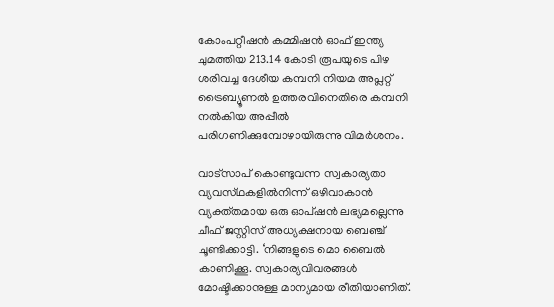കോംപറ്റീഷൻ കമ്മിഷൻ ഓഫ് ഇന്ത്യ ചുമത്തിയ 213.14 കോടി രൂപയുടെ പിഴ ശരിവച്ച ദേശീയ കമ്പനി നിയമ അപ്ലറ്റ് ട്രൈബ്യൂണൽ ഉത്തരവിനെതിരെ കമ്പനി നൽകിയ അപ്പീൽ പരിഗണിക്കുമ്പോഴായിരുന്നു വിമർശനം.

വാട്സാപ് കൊണ്ടുവന്ന സ്വകാര്യതാ വ്യവസ്‌ഥകളിൽനിന്ന് ഒഴിവാകാൻ വ്യക്ത്തമായ ഒരു ഓപ്ഷൻ ലഭ്യമല്ലെന്നു ചീഫ് ജസ്റ്റിസ് അധ്യക്ഷനായ ബെഞ്ച് ചൂണ്ടിക്കാട്ടി. ‘നിങ്ങളുടെ മൊ ബൈൽ കാണിക്കൂ. സ്വകാര്യവിവരങ്ങൾ മോഷ്ടിക്കാനുള്ള മാന്യമായ രീതിയാണിത്.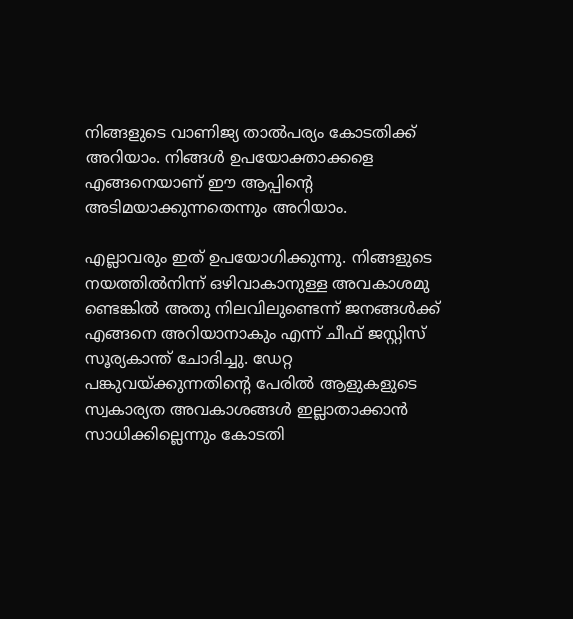നിങ്ങളുടെ വാണിജ്യ താൽപര്യം കോടതിക്ക് അറിയാം. നിങ്ങൾ ഉപയോക്താക്കളെ എങ്ങനെയാണ് ഈ ആപ്പിന്റെ അടിമയാക്കുന്നതെന്നും അറിയാം.

എല്ലാവരും ഇത് ഉപയോഗിക്കുന്നു. നിങ്ങളുടെ നയത്തിൽനിന്ന് ഒഴിവാകാനുള്ള അവകാശമു ണ്ടെങ്കിൽ അതു നിലവിലുണ്ടെന്ന് ജനങ്ങൾക്ക് എങ്ങനെ അറിയാനാകും എന്ന് ചീഫ് ജസ്റ്റിസ് സൂര്യകാന്ത് ചോദിച്ചു. ഡേറ്റ പങ്കുവയ്ക്കുന്നതിന്റെ പേരിൽ ആളുകളുടെ സ്വകാര്യത അവകാശങ്ങൾ ഇല്ലാതാക്കാൻ സാധിക്കില്ലെന്നും കോടതി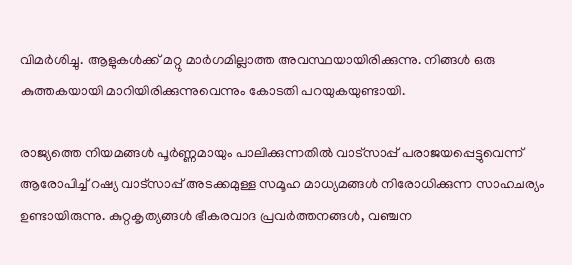വിമർശിച്ചു. ആളുകൾക്ക് മറ്റു മാർഗമില്ലാത്ത അവസ്ഥയായിരിക്കുന്നു. നിങ്ങൾ ഒരു കുത്തകയായി മാറിയിരിക്കുന്നുവെന്നും കോടതി പറയുകയുണ്ടായി.

രാജ്യത്തെ നിയമങ്ങൾ പൂർണ്ണമായും പാലിക്കുന്നതിൽ വാട്സാപ്പ് പരാജയപ്പെട്ടുവെന്ന് ആരോപിച്ച് റഷ്യ വാട്സാപ്പ് അടക്കമുള്ള സമൂഹ മാധ്യമങ്ങൾ നിരോധിക്കുന്ന സാഹചര്യം ഉണ്ടായിരുന്നു. കുറ്റകൃത്യങ്ങൾ ഭീകരവാദ പ്രവർത്തനങ്ങൾ, വഞ്ചന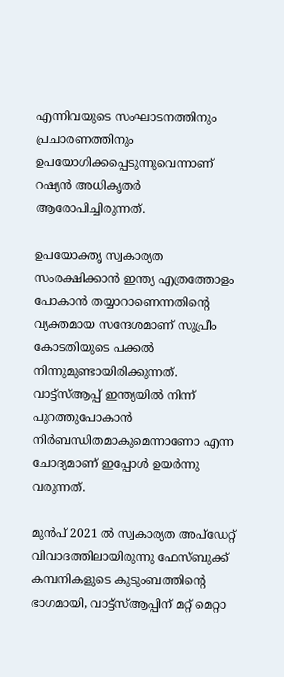എന്നിവയുടെ സംഘാടനത്തിനും പ്രചാരണത്തിനും ഉപയോഗിക്കപ്പെടുന്നുവെന്നാണ് റഷ്യൻ അധികൃതർ ആരോപിച്ചിരുന്നത്.

ഉപയോക്തൃ സ്വകാര്യത സംരക്ഷിക്കാൻ ഇന്ത്യ എത്രത്തോളം പോകാൻ തയ്യാറാണെന്നതിന്റെ വ്യക്തമായ സന്ദേശമാണ് സുപ്രീം കോടതിയുടെ പക്കൽ നിന്നുമുണ്ടായിരിക്കുന്നത്. വാട്ട്‌സ്ആപ്പ് ഇന്ത്യയിൽ നിന്ന് പുറത്തുപോകാൻ നിർബന്ധിതമാകുമെന്നാണോ എന്ന ചോദ്യമാണ് ഇപ്പോൾ ഉയർന്നു വരുന്നത്.

മുൻപ് 2021 ൽ സ്വകാര്യത അപ്ഡേറ്റ് വിവാദത്തിലായിരുന്നു ഫേസ്ബുക്ക് കമ്പനികളുടെ കുടുംബത്തിന്റെ ഭാഗമായി, വാട്ട്‌സ്ആപ്പിന് മറ്റ് മെറ്റാ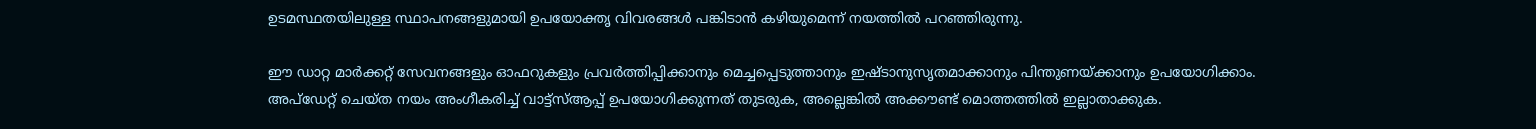ഉടമസ്ഥതയിലുള്ള സ്ഥാപനങ്ങളുമായി ഉപയോക്തൃ വിവരങ്ങൾ പങ്കിടാൻ കഴിയുമെന്ന് നയത്തിൽ പറഞ്ഞിരുന്നു.

ഈ ഡാറ്റ മാർക്കറ്റ് സേവനങ്ങളും ഓഫറുകളും പ്രവർത്തിപ്പിക്കാനും മെച്ചപ്പെടുത്താനും ഇഷ്ടാനുസൃതമാക്കാനും പിന്തുണയ്ക്കാനും ഉപയോഗിക്കാം. അപ്‌ഡേറ്റ് ചെയ്ത നയം അംഗീകരിച്ച് വാട്ട്‌സ്ആപ്പ് ഉപയോഗിക്കുന്നത് തുടരുക, അല്ലെങ്കിൽ അക്കൗണ്ട് മൊത്തത്തിൽ ഇല്ലാതാക്കുക.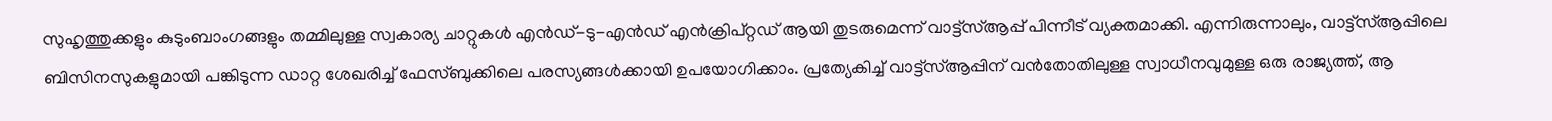സുഹൃത്തുക്കളും കുടുംബാംഗങ്ങളും തമ്മിലുള്ള സ്വകാര്യ ചാറ്റുകൾ എൻഡ്-ടു-എൻഡ് എൻക്രിപ്റ്റഡ് ആയി തുടരുമെന്ന് വാട്ട്‌സ്ആപ്പ് പിന്നീട് വ്യക്തമാക്കി. എന്നിരുന്നാലും, വാട്ട്‌സ്ആപ്പിലെ ബിസിനസുകളുമായി പങ്കിടുന്ന ഡാറ്റ ശേഖരിച്ച് ഫേസ്ബുക്കിലെ പരസ്യങ്ങൾക്കായി ഉപയോഗിക്കാം. പ്രത്യേകിച്ച് വാട്ട്‌സ്ആപ്പിന് വൻതോതിലുള്ള സ്വാധീനവുമുള്ള ഒരു രാജ്യത്ത്, ആ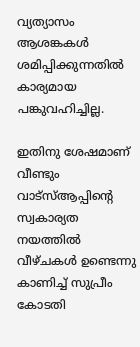വ്യത്യാസം ആശങ്കകൾ ശമിപ്പിക്കുന്നതിൽ കാര്യമായ പങ്കുവഹിച്ചില്ല.

ഇതിനു ശേഷമാണ് വീണ്ടും വാട്സ്ആപ്പിന്റെ സ്വകാര്യത നയത്തിൽ വീഴ്ചകൾ ഉണ്ടെന്നു കാണിച്ച് സുപ്രീം കോടതി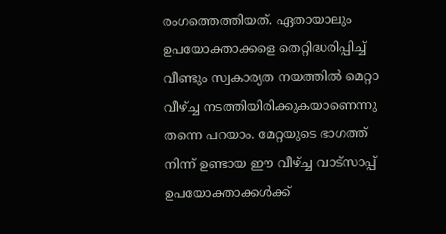രംഗത്തെത്തിയത്. ഏതായാലും ഉപയോക്താക്കളെ തെറ്റിദ്ധരിപ്പിച്ച് വീണ്ടും സ്വകാര്യത നയത്തിൽ മെറ്റാ വീഴ്ച്ച നടത്തിയിരിക്കുകയാണെന്നു തന്നെ പറയാം. മേറ്റയുടെ ഭാഗത്ത് നിന്ന് ഉണ്ടായ ഈ വീഴ്ച്ച വാട്സാപ്പ് ഉപയോക്താക്കൾക്ക്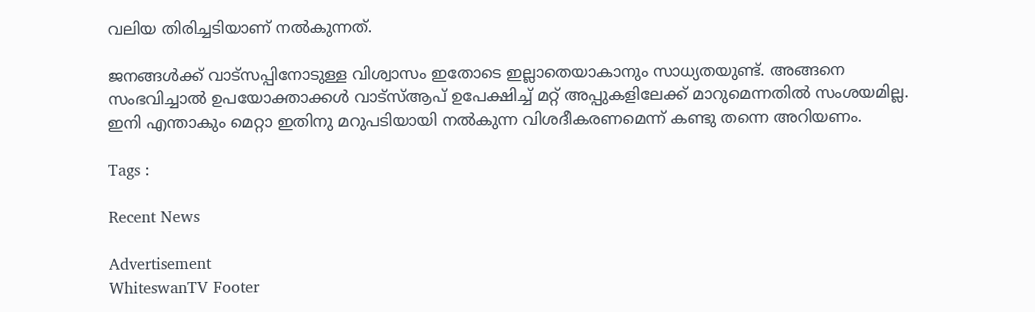വലിയ തിരിച്ചടിയാണ് നൽകുന്നത്.

ജനങ്ങൾക്ക് വാട്സപ്പിനോടുള്ള വിശ്വാസം ഇതോടെ ഇല്ലാതെയാകാനും സാധ്യതയുണ്ട്. അങ്ങനെ സംഭവിച്ചാൽ ഉപയോക്താക്കൾ വാട്സ്ആപ് ഉപേക്ഷിച്ച് മറ്റ് അപ്പുകളിലേക്ക് മാറുമെന്നതിൽ സംശയമില്ല. ഇനി എന്താകും മെറ്റാ ഇതിനു മറുപടിയായി നൽകുന്ന വിശദീകരണമെന്ന് കണ്ടു തന്നെ അറിയണം.

Tags :

Recent News

Advertisement
WhiteswanTV Footer